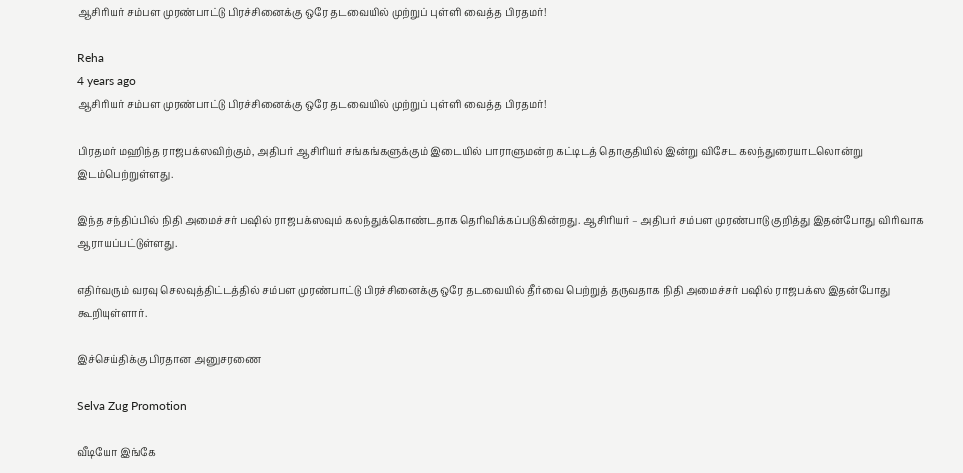ஆசிரியர் சம்பள முரண்பாட்டு பிரச்சினைக்கு ஒரே தடவையில் முற்றுப் புள்ளி வைத்த பிரதமர்!

Reha
4 years ago
ஆசிரியர் சம்பள முரண்பாட்டு பிரச்சினைக்கு ஒரே தடவையில் முற்றுப் புள்ளி வைத்த பிரதமர்!

பிரதமர் மஹிந்த ராஜபக்ஸவிற்கும், அதிபர் ஆசிரியர் சங்கங்களுக்கும் இடையில் பாராளுமன்ற கட்டிடத் தொகுதியில் இன்று விசேட கலந்துரையாடலொன்று இடம்பெற்றுள்ளது.

இந்த சந்திப்பில் நிதி அமைச்சர் பஷில் ராஜபக்ஸவும் கலந்துக்கொண்டதாக தெரிவிக்கப்படுகின்றது. ஆசிரியர் – அதிபர் சம்பள முரண்பாடு குறித்து இதன்போது விரிவாக ஆராயப்பட்டுள்ளது.

எதிர்வரும் வரவு செலவுத்திட்டத்தில் சம்பள முரண்பாட்டு பிரச்சினைக்கு ஒரே தடவையில் தீர்வை பெற்றுத் தருவதாக நிதி அமைச்சர் பஷில் ராஜபக்ஸ இதன்போது கூறியுள்ளார்.

இச்செய்திக்கு பிரதான அனுசரணை

Selva Zug Promotion

வீடியோ இங்கே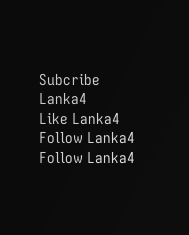Subcribe Lanka4
Like Lanka4
Follow Lanka4
Follow Lanka4